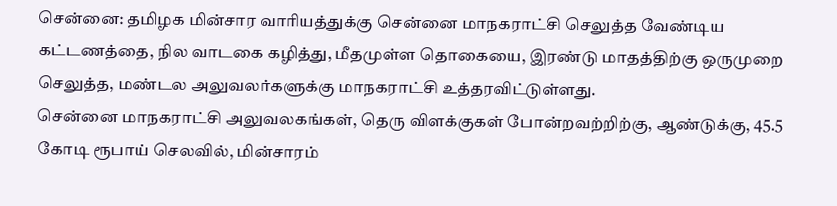சென்னை: தமிழக மின்சார வாரியத்துக்கு சென்னை மாநகராட்சி செலுத்த வேண்டிய கட்டணத்தை, நில வாடகை கழித்து, மீதமுள்ள தொகையை, இரண்டு மாதத்திற்கு ஒருமுறை செலுத்த, மண்டல அலுவலர்களுக்கு மாநகராட்சி உத்தரவிட்டுள்ளது.
சென்னை மாநகராட்சி அலுவலகங்கள், தெரு விளக்குகள் போன்றவற்றிற்கு, ஆண்டுக்கு, 45.5 கோடி ரூபாய் செலவில், மின்சாரம்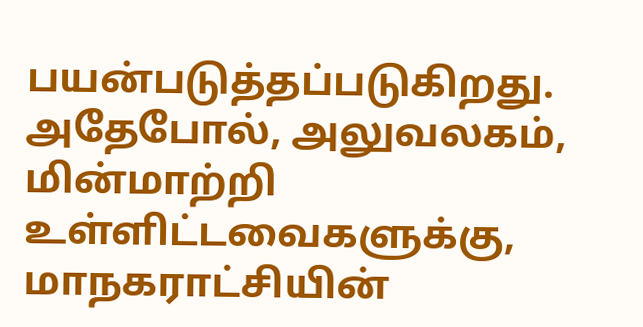பயன்படுத்தப்படுகிறது. அதேபோல், அலுவலகம், மின்மாற்றி உள்ளிட்டவைகளுக்கு, மாநகராட்சியின்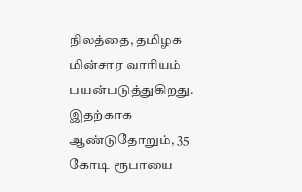நிலத்தை, தமிழக மின்சார வாரியம் பயன்படுத்துகிறது. இதற்காக ஆண்டுதோறும், 35 கோடி ரூபாயை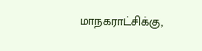மாநகராட்சிக்கு,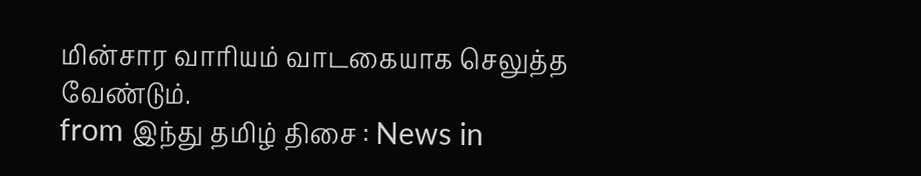மின்சார வாரியம் வாடகையாக செலுத்த வேண்டும்.
from இந்து தமிழ் திசை : News in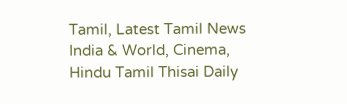Tamil, Latest Tamil News India & World, Cinema, Hindu Tamil Thisai Daily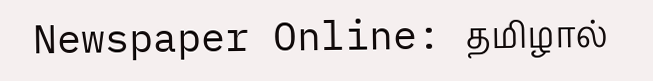Newspaper Online: தமிழால்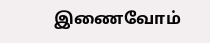இணைவோம்